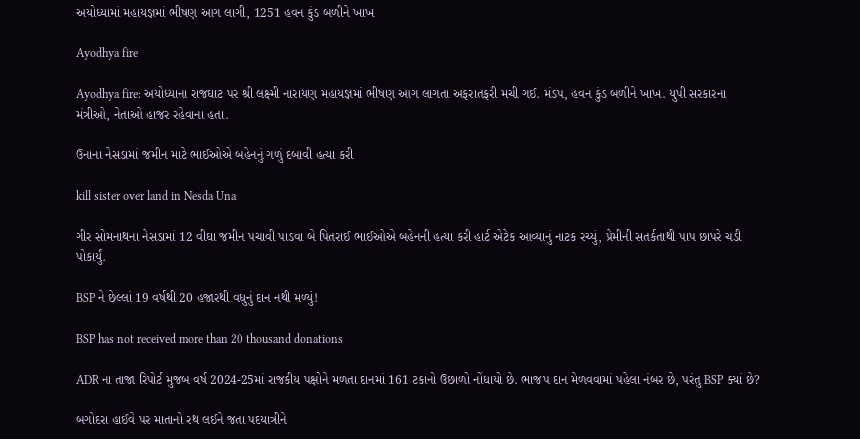અયોધ્યામાં મહાયજ્ઞમાં ભીષણ આગ લાગી, 1251 હવન કુંડ બળીને ખાખ

Ayodhya fire

Ayodhya fire: અયોધ્યાના રાજઘાટ પર શ્રી લક્ષ્મી નારાયણ મહાયજ્ઞમાં ભીષણ આગ લાગતા અફરાતફરી મચી ગઈ. મંડપ, હવન કુંડ બળીને ખાખ. યુપી સરકારના મંત્રીઓ, નેતાઓ હાજર રહેવાના હતા.

ઉનાના નેસડામાં જમીન માટે ભાઈઓએ બહેનનું ગળું દબાવી હત્યા કરી

kill sister over land in Nesda Una

ગીર સોમનાથના નેસડામાં 12 વીઘા જમીન પચાવી પાડવા બે પિતરાઈ ભાઈઓએ બહેનની હત્યા કરી હાર્ટ એટેક આવ્યાનું નાટક રચ્યું, પ્રેમીની સતર્કતાથી પાપ છાપરે ચડી પોકાર્યું.

BSP ને છેલ્લાં 19 વર્ષથી 20 હજારથી વધુનું દાન નથી મળ્યું!

BSP has not received more than 20 thousand donations

ADR ના તાજા રિપોર્ટ મુજબ વર્ષ 2024-25માં રાજકીય પક્ષોને મળતા દાનમાં 161 ટકાનો ઉછાળો નોંધાયો છે. ભાજપ દાન મેળવવામાં પહેલા નંબર છે, પરંતુ BSP ક્યાં છે?

બગોદરા હાઈવે પર માતાનો રથ લઈને જતા પદયાત્રીને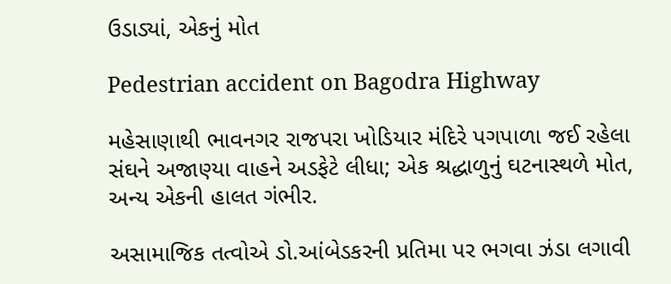ઉડાડ્યાં, એકનું મોત

Pedestrian accident on Bagodra Highway

મહેસાણાથી ભાવનગર રાજપરા ખોડિયાર મંદિરે પગપાળા જઈ રહેલા સંઘને અજાણ્યા વાહને અડફેટે લીધા; એક શ્રદ્ધાળુનું ઘટનાસ્થળે મોત, અન્ય એકની હાલત ગંભીર.

અસામાજિક તત્વોએ ડો.આંબેડકરની પ્રતિમા પર ભગવા ઝંડા લગાવી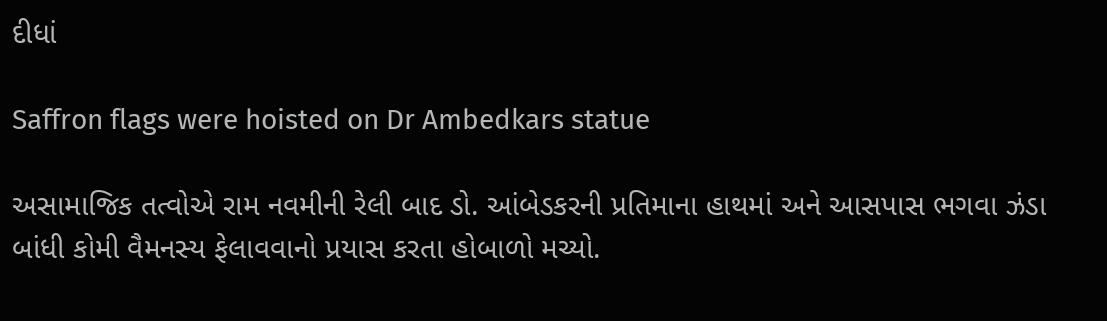દીધાં

Saffron flags were hoisted on Dr Ambedkars statue

અસામાજિક તત્વોએ રામ નવમીની રેલી બાદ ડો. આંબેડકરની પ્રતિમાના હાથમાં અને આસપાસ ભગવા ઝંડા બાંધી કોમી વૈમનસ્ય ફેલાવવાનો પ્રયાસ કરતા હોબાળો મચ્યો.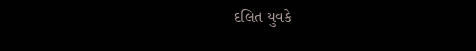દલિત યુવકે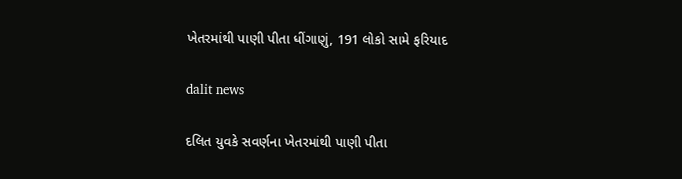ખેતરમાંથી પાણી પીતા ધીંગાણું, 191 લોકો સામે ફરિયાદ

dalit news

દલિત યુવકે સવર્ણના ખેતરમાંથી પાણી પીતા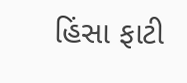હિંસા ફાટી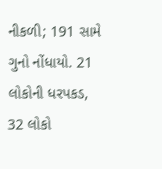નીકળી; 191 સામે ગુનો નોંધાયો. 21 લોકોની ધરપકડ, 32 લોકો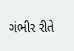ગંભીર રીતે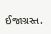ઈજાગ્રસ્ત.